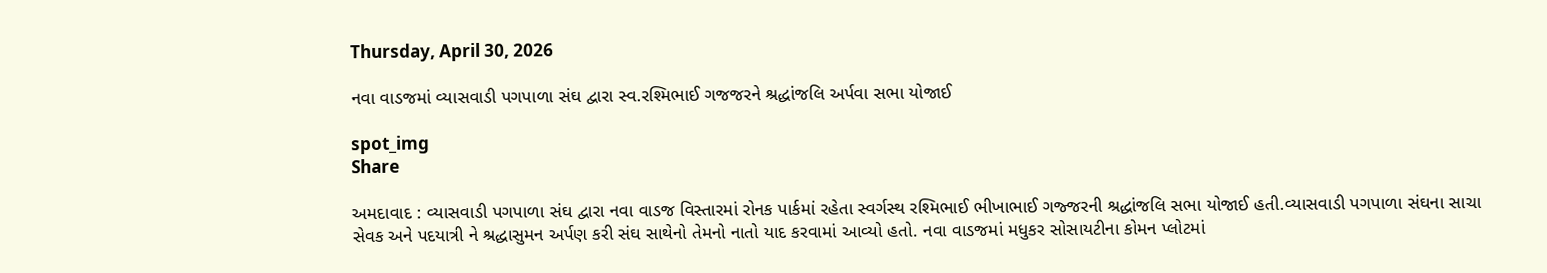Thursday, April 30, 2026

નવા વાડજમાં વ્યાસવાડી પગપાળા સંઘ દ્વારા સ્વ.રશ્મિભાઈ ગજજરને શ્રદ્ધાંજલિ અર્પવા સભા યોજાઈ

spot_img
Share

અમદાવાદ : વ્યાસવાડી પગપાળા સંઘ દ્વારા નવા વાડજ વિસ્તારમાં રોનક પાર્કમાં રહેતા સ્વર્ગસ્થ રશ્મિભાઈ ભીખાભાઈ ગજ્જરની શ્રદ્ધાંજલિ સભા યોજાઈ હતી.વ્યાસવાડી પગપાળા સંઘના સાચા સેવક અને પદયાત્રી ને શ્રદ્ધાસુમન અર્પણ કરી સંઘ સાથેનો તેમનો નાતો યાદ કરવામાં આવ્યો હતો. નવા વાડજમાં મધુકર સોસાયટીના કોમન પ્લોટમાં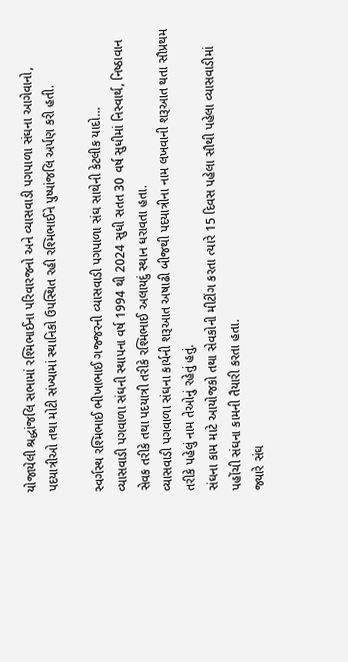યોજાયેલી શ્રદ્ધાંજલિ સભામાં રશ્મિભાઈના પરિવારજનો અને વ્યાસવાડી પગપાળા સંઘના આગેવાનો, પદયાત્રીઓ તથા મોટી સંખ્યામાં સ્થાનિકો ઉપસ્થિત રહી રશ્મિભાઈને પુષ્પાંજલિ અર્પણ કરી હતી.

સ્વર્ગસ્થ રશ્મિભાઈ ભીખાભાઈ ગજ્જરની વ્યાસવાડી પગપાળા સંઘ સાથેની કેટલીક યાદો…
વ્યાસવાડી પગવાળા સંઘની સ્થાપના વર્ષ 1994 થી 2024 સુધી સતત 30 વર્ષ સુધીમાં નિસ્વાર્થ, નિષ્ઠાવાન સેવક તરીકે તથા પદયાત્રી તરીકે રશ્મિભાઈ અલાયદું સ્થાન ધરાવતા હતા.
વ્યાસવાડી પગવાળા સંઘના કાર્યની શરૂઆત અષાઢી બીજથી પદયાત્રીના નામ લખવાની શરૂઆત થતા સૌપ્રથમ તરીકે પહેલું નામ તેઓનું રહેતું હતું.
સંઘના કામ માટે આયોજકો તથા સેવકોની મીટીંગ કરતા ત્યારે 15 દિવસ પહેલા સૌથી પહેલા વ્યાસવાડીમાં પહોંચી સંઘના કામની તૈયારી કરતા હતા.
જ્યારે સંઘ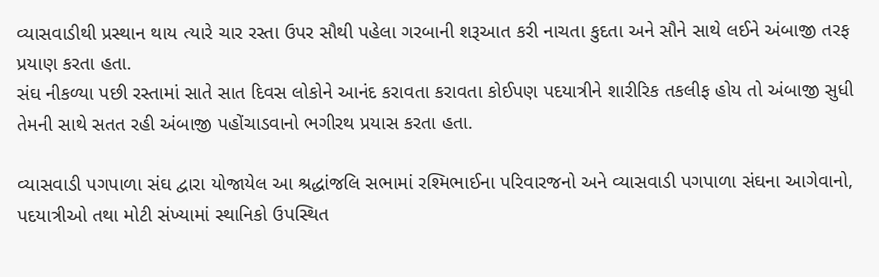વ્યાસવાડીથી પ્રસ્થાન થાય ત્યારે ચાર રસ્તા ઉપર સૌથી પહેલા ગરબાની શરૂઆત કરી નાચતા કુદતા અને સૌને સાથે લઈને અંબાજી તરફ પ્રયાણ કરતા હતા.
સંઘ નીકળ્યા પછી રસ્તામાં સાતે સાત દિવસ લોકોને આનંદ કરાવતા કરાવતા કોઈપણ પદયાત્રીને શારીરિક તકલીફ હોય તો અંબાજી સુધી તેમની સાથે સતત રહી અંબાજી પહોંચાડવાનો ભગીરથ પ્રયાસ કરતા હતા.

વ્યાસવાડી પગપાળા સંઘ દ્વારા યોજાયેલ આ શ્રદ્ધાંજલિ સભામાં રશ્મિભાઈના પરિવારજનો અને વ્યાસવાડી પગપાળા સંઘના આગેવાનો, પદયાત્રીઓ તથા મોટી સંખ્યામાં સ્થાનિકો ઉપસ્થિત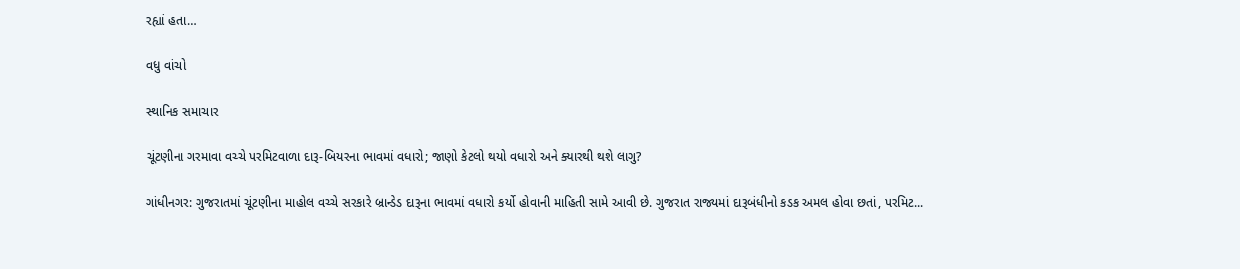રહ્યાં હતા…

વધુ વાંચો

સ્થાનિક સમાચાર

ચૂંટણીના ગરમાવા વચ્ચે પરમિટવાળા દારૂ-બિયરના ભાવમાં વધારો; જાણો કેટલો થયો વધારો અને ક્યારથી થશે લાગુ?

ગાંધીનગર: ગુજરાતમાં ચૂંટણીના માહોલ વચ્ચે સરકારે બ્રાન્ડેડ દારૂના ભાવમાં વધારો કર્યો હોવાની માહિતી સામે આવી છે. ગુજરાત રાજ્યમાં દારૂબંધીનો કડક અમલ હોવા છતાં, પરમિટ...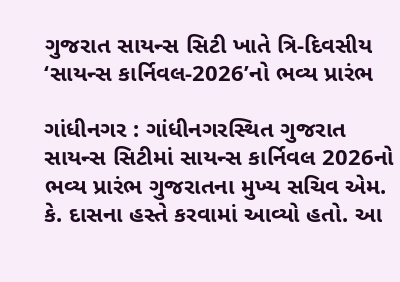ગુજરાત સાયન્સ સિટી ખાતે ત્રિ-દિવસીય ‘સાયન્સ કાર્નિવલ-2026’નો ભવ્ય પ્રારંભ

ગાંધીનગર : ગાંધીનગરસ્થિત ગુજરાત સાયન્સ સિટીમાં સાયન્સ કાર્નિવલ 2026નો ભવ્ય પ્રારંભ ગુજરાતના મુખ્ય સચિવ એમ. કે. દાસના હસ્તે કરવામાં આવ્યો હતો. આ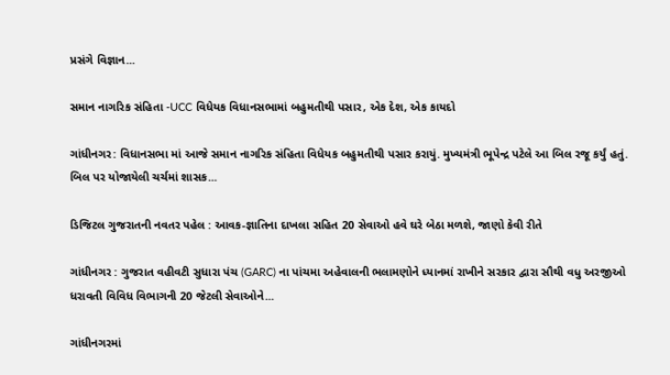પ્રસંગે વિજ્ઞાન...

સમાન નાગરિક સંહિતા -UCC વિધેયક વિધાનસભામાં બહુમતીથી પસાર, એક દેશ, એક કાયદો

ગાંધીનગર: વિધાનસભા માં આજે સમાન નાગરિક સંહિતા વિધેયક બહુમતીથી પસાર કરાયું. મુખ્યમંત્રી ભૂપેન્દ્ર પટેલે આ બિલ રજૂ કર્યું હતું. બિલ પર યોજાયેલી ચર્ચમાં શાસક...

ડિજિટલ ગુજરાતની નવતર પહેલ : આવક-જ્ઞાતિના દાખલા સહિત 20 સેવાઓ હવે ઘરે બેઠા મળશે, જાણો કેવી રીતે

ગાંધીનગર : ગુજરાત વહીવટી સુધારા પંચ (GARC) ના પાંચમા અહેવાલની ભલામણોને ધ્યાનમાં રાખીને સરકાર દ્વારા સૌથી વધુ અરજીઓ ધરાવતી વિવિધ વિભાગની 20 જેટલી સેવાઓને...

ગાંધીનગરમાં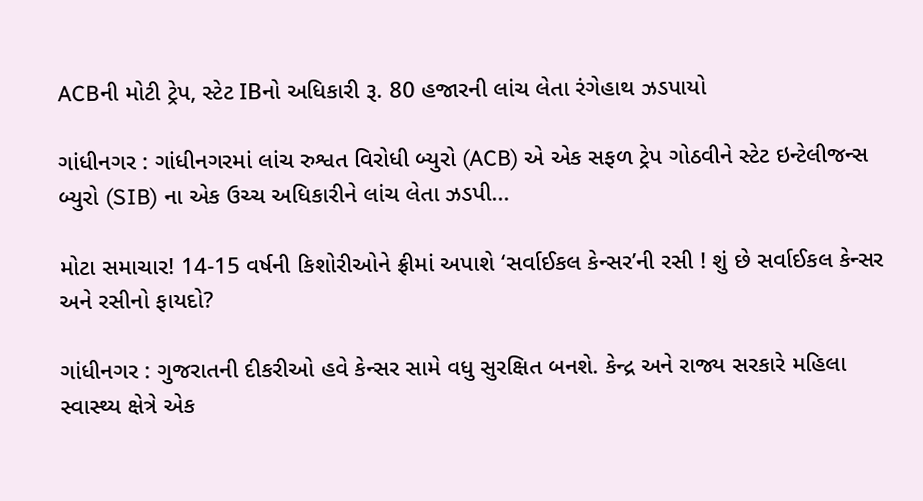ACBની મોટી ટ્રેપ, સ્ટેટ IBનો અધિકારી રૂ. 80 હજારની લાંચ લેતા રંગેહાથ ઝડપાયો

ગાંધીનગર : ગાંધીનગરમાં લાંચ રુશ્વત વિરોધી બ્યુરો (ACB) એ એક સફળ ટ્રેપ ગોઠવીને સ્ટેટ ઇન્ટેલીજન્સ બ્યુરો (SIB) ના એક ઉચ્ચ અધિકારીને લાંચ લેતા ઝડપી...

મોટા સમાચાર! 14-15 વર્ષની કિશોરીઓને ફ્રીમાં અપાશે ‘સર્વાઈકલ કેન્સર’ની રસી ! શું છે સર્વાઈકલ કેન્સર અને રસીનો ફાયદો?

ગાંધીનગર : ગુજરાતની દીકરીઓ હવે કેન્સર સામે વધુ સુરક્ષિત બનશે. કેન્દ્ર અને રાજ્ય સરકારે મહિલા સ્વાસ્થ્ય ક્ષેત્રે એક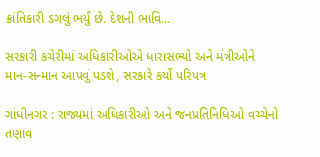ક્રાંતિકારી ડગલું ભર્યું છે. દેશની ભાવિ...

સરકારી કચેરીમાં અધિકારીઓએ ધારાસભ્યો અને મંત્રીઓને માન-સન્માન આપવું પડશે, સરકારે કર્યો પરિપત્ર

ગાંધીનગર : રાજ્યમાં અધિકારીઓ અને જનપ્રતિનિધિઓ વચ્ચેનો તણાવ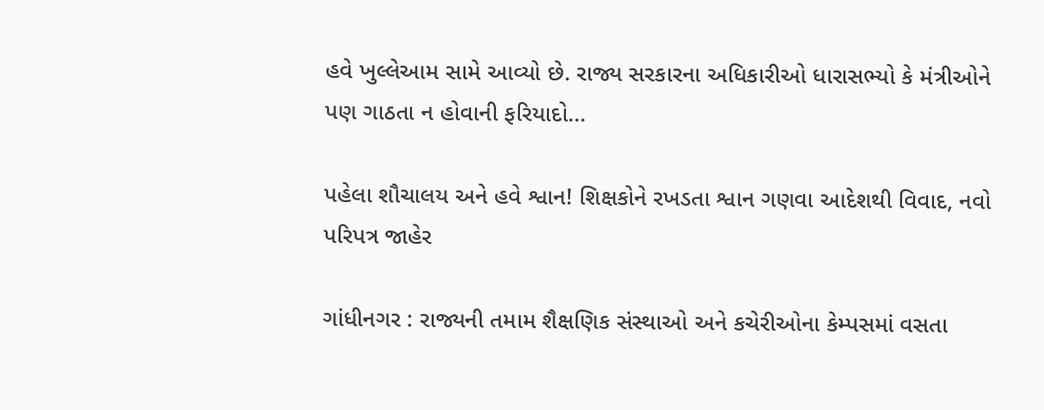હવે ખુલ્લેઆમ સામે આવ્યો છે. રાજ્ય સરકારના અધિકારીઓ ધારાસભ્યો કે મંત્રીઓને પણ ગાઠતા ન હોવાની ફરિયાદો...

પહેલા શૌચાલય અને હવે શ્વાન! શિક્ષકોને રખડતા શ્વાન ગણવા આદેશથી વિવાદ, નવો પરિપત્ર જાહેર

ગાંધીનગર : રાજ્યની તમામ શૈક્ષણિક સંસ્થાઓ અને કચેરીઓના કેમ્પસમાં વસતા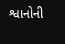શ્વાનોની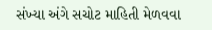સંખ્યા અંગે સચોટ માહિતી મેળવવા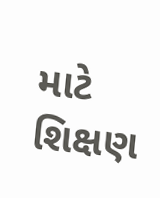માટે શિક્ષણ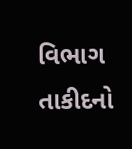વિભાગ તાકીદનો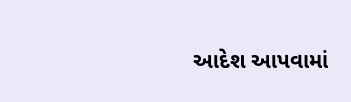આદેશ આપવામાં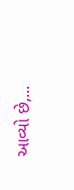આવ્યો છે,...